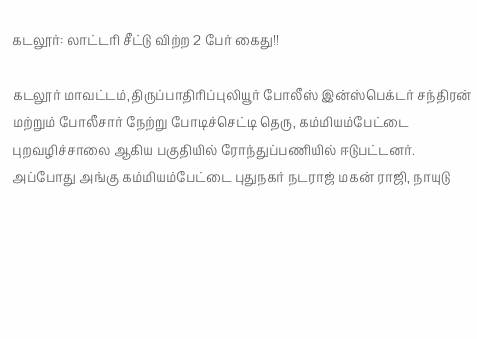கடலூர்: லாட்டரி சீட்டு விற்ற 2 பேர் கைது!!

கடலூர் மாவட்டம்,திருப்பாதிரிப்புலியூர் போலீஸ் இன்ஸ்பெக்டர் சந்திரன் மற்றும் போலீசார் நேற்று போடிச்செட்டி தெரு, கம்மியம்பேட்டை புறவழிச்சாலை ஆகிய பகுதியில் ரோந்துப்பணியில் ஈடுபட்டனர். அப்போது அங்கு கம்மியம்பேட்டை புதுநகர் நடராஜ் மகன் ராஜி, நாயுடு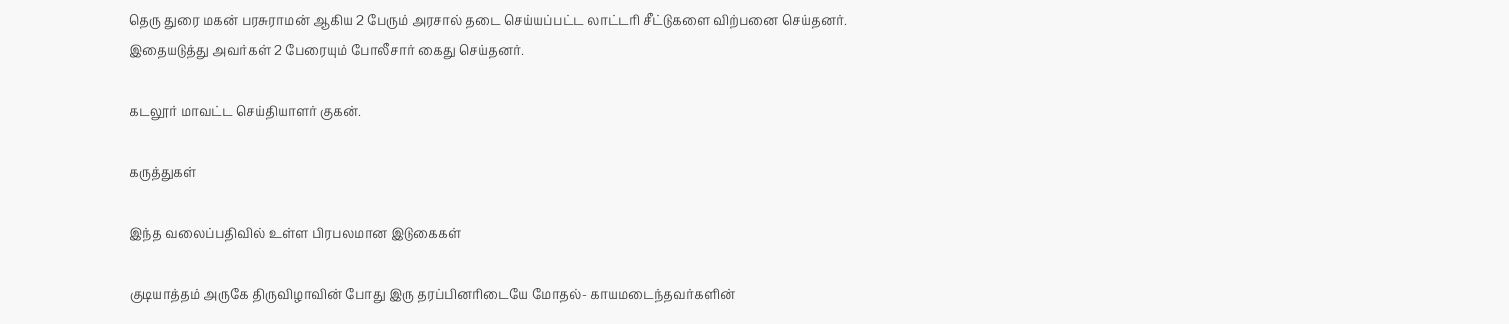தெரு துரை மகன் பரசுராமன் ஆகிய 2 பேரும் அரசால் தடை செய்யப்பட்ட லாட்டரி சீட்டுகளை விற்பனை செய்தனர். இதையடுத்து அவர்கள் 2 பேரையும் போலீசார் கைது செய்தனர்.

கடலூர் மாவட்ட செய்தியாளர் குகன்.

கருத்துகள்

இந்த வலைப்பதிவில் உள்ள பிரபலமான இடுகைகள்

குடியாத்தம் அருகே திருவிழாவின் போது இரு தரப்பினரிடையே மோதல்- காயமடைந்தவர்களின்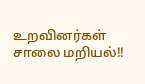உறவினர்கள் சாலை மறியல்!!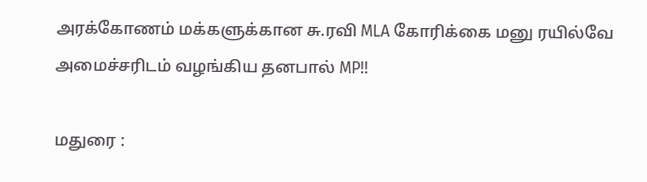அரக்கோணம் மக்களுக்கான சு.ரவி MLA கோரிக்கை மனு ரயில்வே அமைச்சரிடம் வழங்கிய தனபால் MP!!

மதுரை :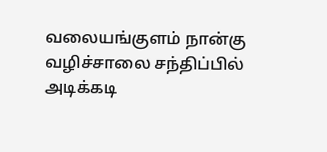வலையங்குளம் நான்கு வழிச்சாலை சந்திப்பில் அடிக்கடி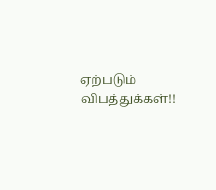ஏற்படும் விபத்துக்கள்!!